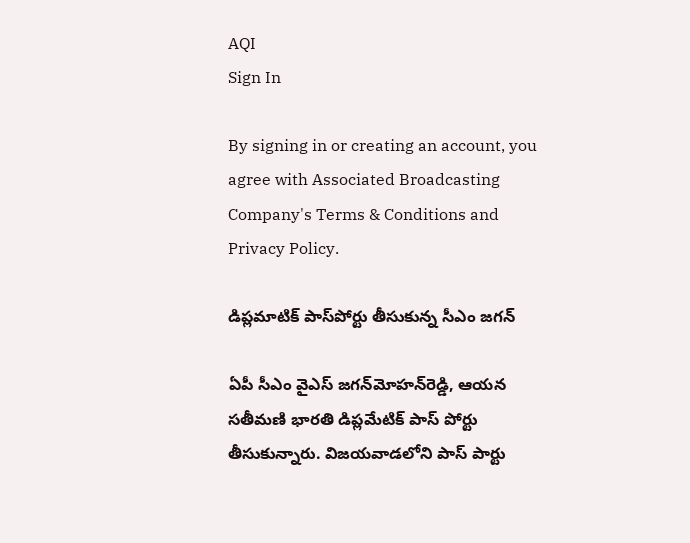AQI
Sign In

By signing in or creating an account, you agree with Associated Broadcasting Company's Terms & Conditions and Privacy Policy.

డిప్లమాటిక్‌ పాస్‌పోర్టు తీసుకున్న సీఎం జగన్

ఏపీ సీఎం వైఎస్ జగన్‌మోహన్‌రెడ్డి, ఆయన సతీమణి భారతి డిప్లమేటిక్ పాస్ పోర్టు తీసుకున్నారు. విజయవాడలోని పాస్ పార్టు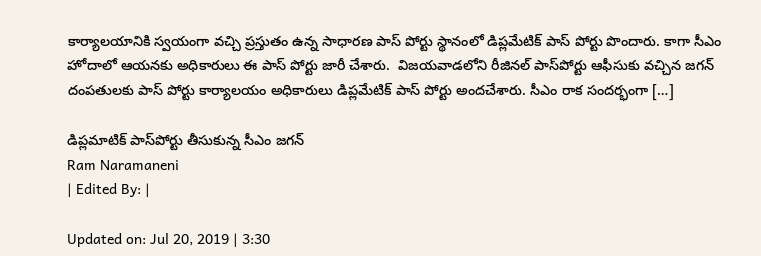కార్యాలయానికి స్వయంగా వచ్చి ప్రస్తుతం ఉన్న సాధారణ పాస్ పోర్టు స్థానంలో డిప్లమేటిక్ పాస్ పోర్టు పొందారు. కాగా సీఎం హోదాలో ఆయనకు అధికారులు ఈ పాస్ పోర్టు జారీ చేశారు.  విజయవాడలోని రీజినల్ పాస్‌పోర్టు ఆఫీసుకు వచ్చిన జగన్ దంపతులకు పాస్ పోర్టు కార్యాలయం అధికారులు డిప్లమేటిక్ పాస్ పోర్టు అందచేశారు. సీఎం రాక సందర్భంగా […]

డిప్లమాటిక్‌ పాస్‌పోర్టు తీసుకున్న సీఎం జగన్
Ram Naramaneni
| Edited By: |

Updated on: Jul 20, 2019 | 3:30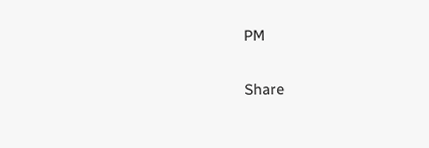PM

Share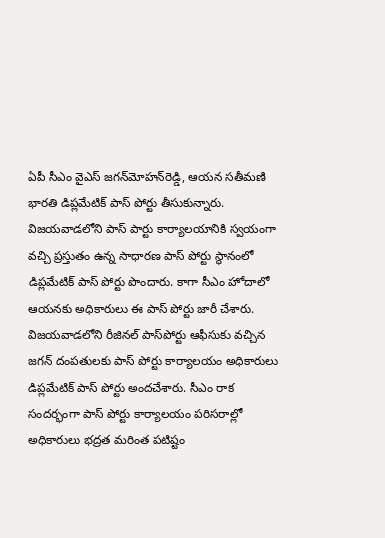ఏపీ సీఎం వైఎస్ జగన్‌మోహన్‌రెడ్డి, ఆయన సతీమణి భారతి డిప్లమేటిక్ పాస్ పోర్టు తీసుకున్నారు. విజయవాడలోని పాస్ పార్టు కార్యాలయానికి స్వయంగా వచ్చి ప్రస్తుతం ఉన్న సాధారణ పాస్ పోర్టు స్థానంలో డిప్లమేటిక్ పాస్ పోర్టు పొందారు. కాగా సీఎం హోదాలో ఆయనకు అధికారులు ఈ పాస్ పోర్టు జారీ చేశారు.  విజయవాడలోని రీజినల్ పాస్‌పోర్టు ఆఫీసుకు వచ్చిన జగన్ దంపతులకు పాస్ పోర్టు కార్యాలయం అధికారులు డిప్లమేటిక్ పాస్ పోర్టు అందచేశారు. సీఎం రాక సందర్భంగా పాస్ పోర్టు కార్యాలయం పరిసరాల్లో అధికారులు భద్రత మరింత పటిష్టం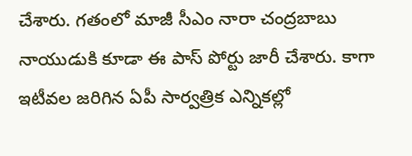చేశారు. గతంలో మాజీ సీఎం నారా చంద్రబాబు నాయుడుకి కూడా ఈ పాస్ పోర్టు జారీ చేశారు. కాగా ఇటీవల జరిగిన ఏపీ సార్వత్రిక ఎన్నికల్లో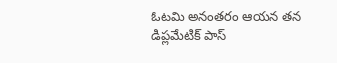ఓటమి అనంతరం ఆయన తన డిప్లమేటిక్ పాస్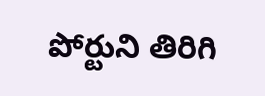పోర్టుని తిరిగి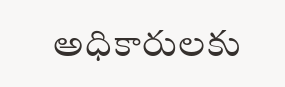అధికారులకు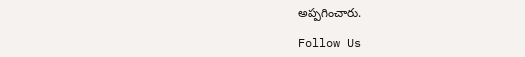అప్పగించారు.

Follow Us